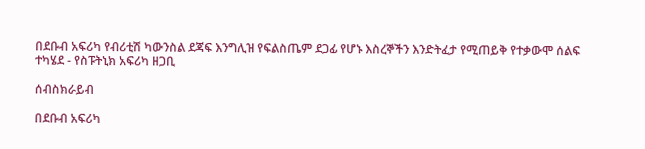በደቡብ አፍሪካ የብሪቲሽ ካውንስል ደጃፍ እንግሊዝ የፍልስጤም ደጋፊ የሆኑ እስረኞችን እንድትፈታ የሚጠይቅ የተቃውሞ ሰልፍ ተካሄደ - የስፑትኒክ አፍሪካ ዘጋቢ

ሰብስክራይብ

በደቡብ አፍሪካ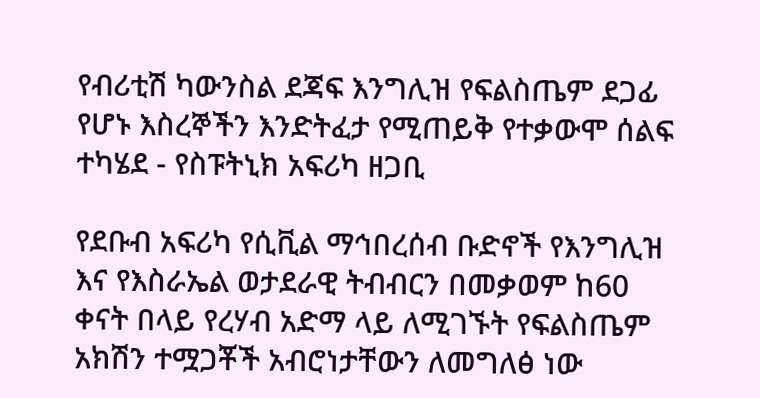የብሪቲሽ ካውንስል ደጃፍ እንግሊዝ የፍልስጤም ደጋፊ የሆኑ እስረኞችን እንድትፈታ የሚጠይቅ የተቃውሞ ሰልፍ ተካሄደ - የስፑትኒክ አፍሪካ ዘጋቢ

የደቡብ አፍሪካ የሲቪል ማኅበረሰብ ቡድኖች የእንግሊዝ እና የእስራኤል ወታደራዊ ትብብርን በመቃወም ከ60 ቀናት በላይ የረሃብ አድማ ላይ ለሚገኙት የፍልስጤም አክሽን ተሟጋቾች አብሮነታቸውን ለመግለፅ ነው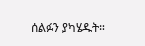ሰልፉን ያካሄዱት።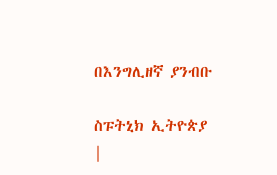በእንግሊዘኛ ያንብቡ

ስፑትኒክ ኢትዮጵያ |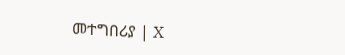መተግበሪያ | X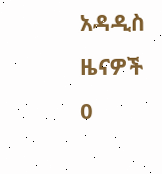አዳዲስ ዜናዎች
0